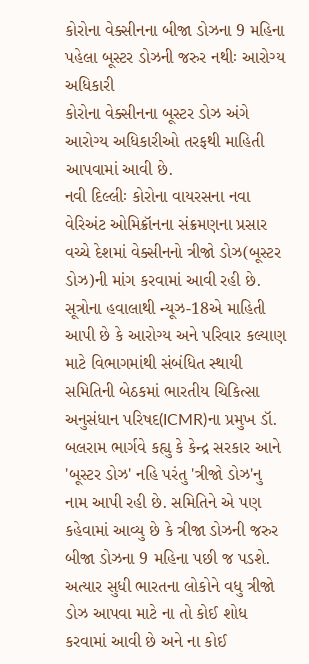કોરોના વેક્સીનના બીજા ડોઝના 9 મહિના પહેલા બૂસ્ટર ડોઝની જરુર નથીઃ આરોગ્ય અધિકારી
કોરોના વેક્સીનના બૂસ્ટર ડોઝ અંગે આરોગ્ય અધિકારીઓ તરફથી માહિતી આપવામાં આવી છે.
નવી દિલ્લીઃ કોરોના વાયરસના નવા વેરિઅંટ ઓમિક્રૉનના સંક્રમણના પ્રસાર વચ્ચે દેશમાં વેક્સીનનો ત્રીજો ડોઝ(બૂસ્ટર ડોઝ)ની માંગ કરવામાં આવી રહી છે. સૂત્રોના હવાલાથી ન્યૂઝ-18એ માહિતી આપી છે કે આરોગ્ય અને પરિવાર કલ્યાણ માટે વિભાગમાંથી સંબંધિત સ્થાયી સમિતિની બેઠકમાં ભારતીય ચિકિત્સા અનુસંધાન પરિષદ(ICMR)ના પ્રમુખ ડૉ. બલરામ ભાર્ગવે કહ્યુ કે કેન્દ્ર સરકાર આને 'બૂસ્ટર ડોઝ' નહિ પરંતુ 'ત્રીજો ડોઝ'નુ નામ આપી રહી છે. સમિતિને એ પણ કહેવામાં આવ્યુ છે કે ત્રીજા ડોઝની જરુર બીજા ડોઝના 9 મહિના પછી જ પડશે. અત્યાર સુધી ભારતના લોકોને વધુ ત્રીજો ડોઝ આપવા માટે ના તો કોઈ શોધ કરવામાં આવી છે અને ના કોઈ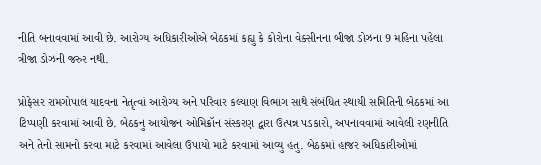નીતિ બનાવવામાં આવી છે. આરોગ્ય અધિકારીઓએ બેઠકમાં કહ્યુ કે કોરોના વેક્સીનના બીજા ડોઝના 9 મહિના પહેલા ત્રીજા ડોઝની જરુર નથી.

પ્રોફેસર રામગોપાલ યાદવના નેતૃત્વાં આરોગ્ય અને પરિવાર કલ્યાણ વિભાગ સાથે સંબંધિત સ્થાયી સમિતિની બેઠકમાં આ ટિપ્પણી કરવામાં આવી છે. બેઠકનુ આયોજન ઓમિક્રૉન સંસ્કરણ દ્વારા ઉત્પન્ન પડકારો, અપનાવવામાં આવેલી રણનીતિ અને તેનો સામનો કરવા માટે કરવામાં આવેલા ઉપાયો માટે કરવામાં આવ્યુ હતુ. બેઠકમાં હાજર અધિકારીઓમાં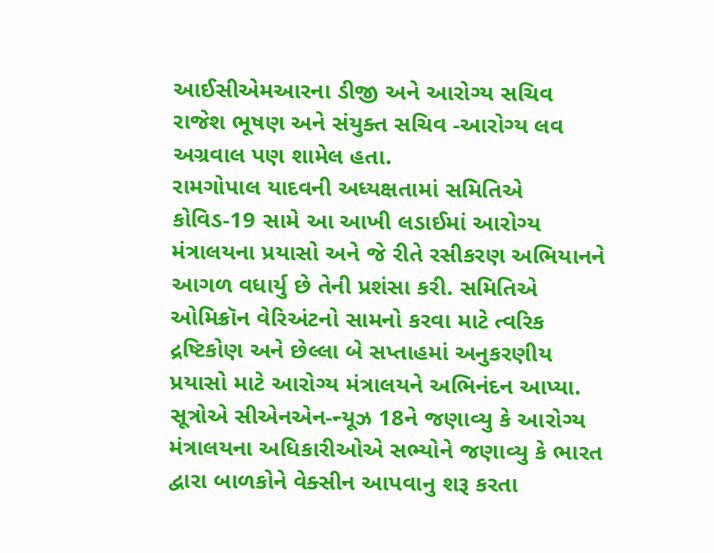આઈસીએમઆરના ડીજી અને આરોગ્ય સચિવ રાજેશ ભૂષણ અને સંયુક્ત સચિવ -આરોગ્ય લવ અગ્રવાલ પણ શામેલ હતા.
રામગોપાલ યાદવની અધ્યક્ષતામાં સમિતિએ કોવિડ-19 સામે આ આખી લડાઈમાં આરોગ્ય મંત્રાલયના પ્રયાસો અને જે રીતે રસીકરણ અભિયાનને આગળ વધાર્યુ છે તેની પ્રશંસા કરી. સમિતિએ ઓમિક્રૉન વેરિઅંટનો સામનો કરવા માટે ત્વરિક દ્રષ્ટિકોણ અને છેલ્લા બે સપ્તાહમાં અનુકરણીય પ્રયાસો માટે આરોગ્ય મંત્રાલયને અભિનંદન આપ્યા. સૂત્રોએ સીએનએન-ન્યૂઝ 18ને જણાવ્યુ કે આરોગ્ય મંત્રાલયના અધિકારીઓએ સભ્યોને જણાવ્યુ કે ભારત દ્વારા બાળકોને વેક્સીન આપવાનુ શરૂ કરતા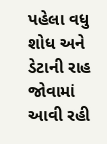પહેલા વધુ શોધ અને ડેટાની રાહ જોવામાં આવી રહી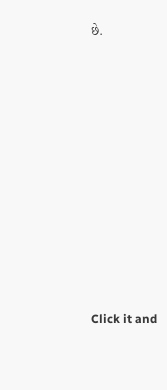છે.












Click it and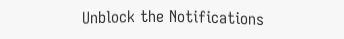Unblock the Notifications